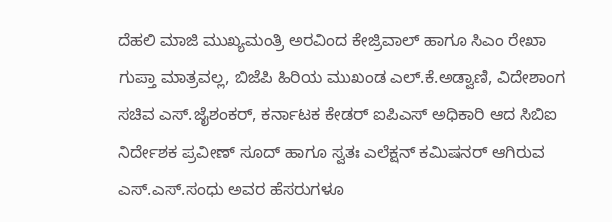ದೆಹಲಿ ಮಾಜಿ ಮುಖ್ಯಮಂತ್ರಿ ಅರವಿಂದ ಕೇಜ್ರಿವಾಲ್‌ ಹಾಗೂ ಸಿಎಂ ರೇಖಾ ಗುಪ್ತಾ ಮಾತ್ರವಲ್ಲ, ಬಿಜೆಪಿ ಹಿರಿಯ ಮುಖಂಡ ಎಲ್‌.ಕೆ.ಅಡ್ವಾಣಿ, ವಿದೇಶಾಂಗ ಸಚಿವ ಎಸ್‌.ಜೈಶಂಕರ್‌, ಕರ್ನಾಟಕ ಕೇಡರ್‌ ಐಪಿಎಸ್‌ ಅಧಿಕಾರಿ ಆದ ಸಿಬಿಐ ನಿರ್ದೇಶಕ ಪ್ರವೀಣ್‌ ಸೂದ್‌ ಹಾಗೂ ಸ್ವತಃ ಎಲೆಕ್ಷನ್‌ ಕಮಿಷನರ್‌ ಆಗಿರುವ ಎಸ್‌.ಎಸ್‌.ಸಂಧು ಅವರ ಹೆಸರುಗಳೂ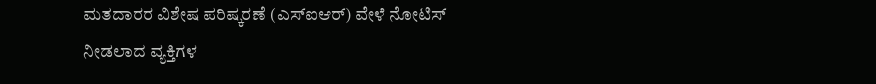ಮತದಾರರ ವಿಶೇಷ ಪರಿಷ್ಕರಣೆ (ಎಸ್‌ಐಆರ್‌) ವೇಳೆ ನೋಟಿಸ್‌ ನೀಡಲಾದ ವ್ಯಕ್ತಿಗಳ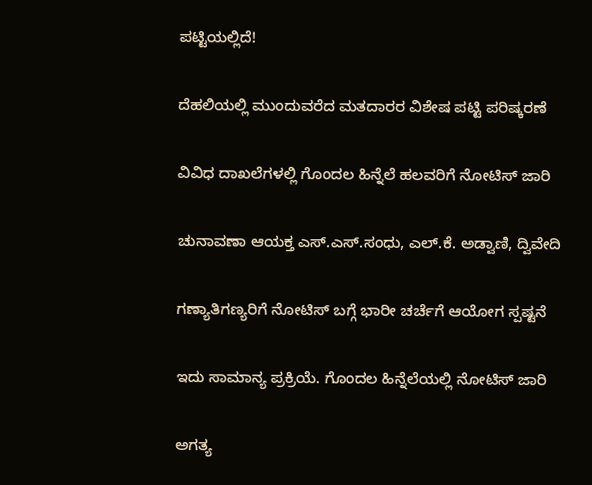ಪಟ್ಟಿಯಲ್ಲಿದೆ!

ದೆಹಲಿಯಲ್ಲಿ ಮುಂದುವರೆದ ಮತದಾರರ ವಿಶೇಷ ಪಟ್ಟಿ ಪರಿಷ್ಕರಣೆ

ವಿವಿಧ ದಾಖಲೆಗಳಲ್ಲಿ ಗೊಂದಲ ಹಿನ್ನೆಲೆ ಹಲವರಿಗೆ ನೋಟಿಸ್‌ ಜಾರಿ

ಚುನಾವಣಾ ಆಯಕ್ತ ಎಸ್‌.ಎಸ್‌.ಸಂಧು, ಎಲ್‌.ಕೆ. ಅಡ್ವಾಣಿ, ದ್ವಿವೇದಿ

ಗಣ್ಯಾತಿಗಣ್ಯರಿಗೆ ನೋಟಿಸ್‌ ಬಗ್ಗೆ ಭಾರೀ ಚರ್ಚೆಗೆ ಆಯೋಗ ಸ್ಪಷ್ಟನೆ

ಇದು ಸಾಮಾನ್ಯ ಪ್ರಕ್ರಿಯೆ. ಗೊಂದಲ ಹಿನ್ನೆಲೆಯಲ್ಲಿ ನೋಟಿಸ್‌ ಜಾರಿ

ಅಗತ್ಯ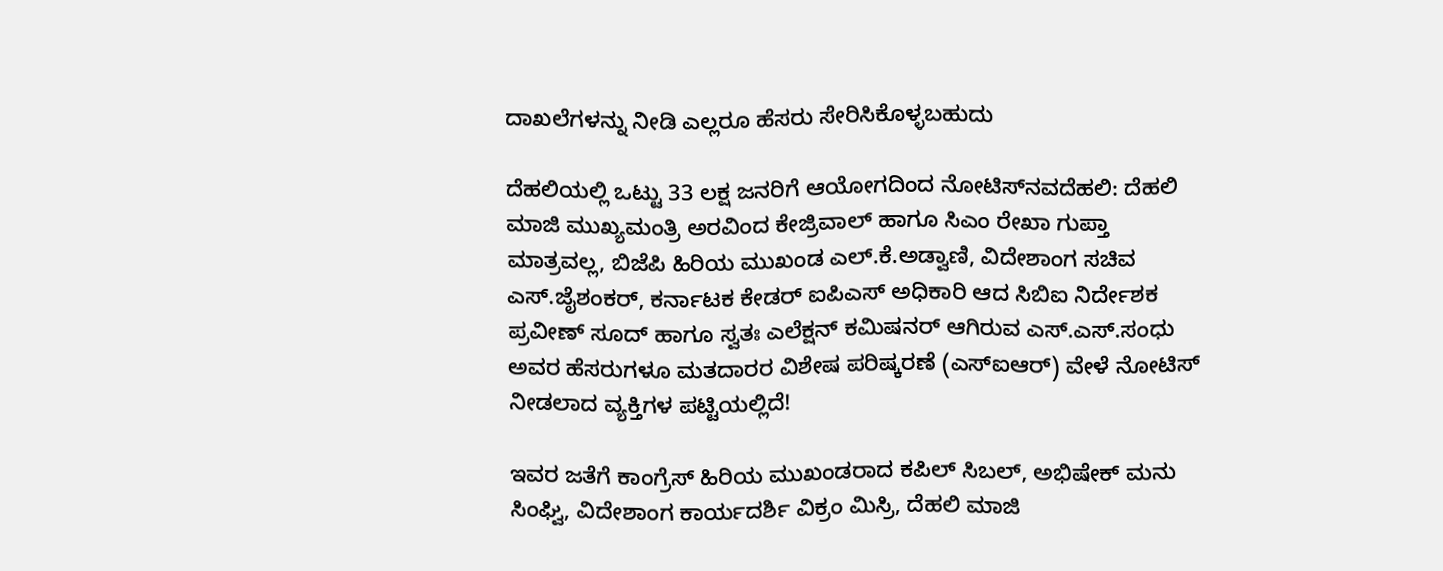ದಾಖಲೆಗಳನ್ನು ನೀಡಿ ಎಲ್ಲರೂ ಹೆಸರು ಸೇರಿಸಿಕೊಳ್ಳಬಹುದು

ದೆಹಲಿಯಲ್ಲಿ ಒಟ್ಟು 33 ಲಕ್ಷ ಜನರಿಗೆ ಆಯೋಗದಿಂದ ನೋಟಿಸ್‌ನವದೆಹಲಿ: ದೆಹಲಿ ಮಾಜಿ ಮುಖ್ಯಮಂತ್ರಿ ಅರವಿಂದ ಕೇಜ್ರಿವಾಲ್‌ ಹಾಗೂ ಸಿಎಂ ರೇಖಾ ಗುಪ್ತಾ ಮಾತ್ರವಲ್ಲ, ಬಿಜೆಪಿ ಹಿರಿಯ ಮುಖಂಡ ಎಲ್‌.ಕೆ.ಅಡ್ವಾಣಿ, ವಿದೇಶಾಂಗ ಸಚಿವ ಎಸ್‌.ಜೈಶಂಕರ್‌, ಕರ್ನಾಟಕ ಕೇಡರ್‌ ಐಪಿಎಸ್‌ ಅಧಿಕಾರಿ ಆದ ಸಿಬಿಐ ನಿರ್ದೇಶಕ ಪ್ರವೀಣ್‌ ಸೂದ್‌ ಹಾಗೂ ಸ್ವತಃ ಎಲೆಕ್ಷನ್‌ ಕಮಿಷನರ್‌ ಆಗಿರುವ ಎಸ್‌.ಎಸ್‌.ಸಂಧು ಅವರ ಹೆಸರುಗಳೂ ಮತದಾರರ ವಿಶೇಷ ಪರಿಷ್ಕರಣೆ (ಎಸ್‌ಐಆರ್‌) ವೇಳೆ ನೋಟಿಸ್‌ ನೀಡಲಾದ ವ್ಯಕ್ತಿಗಳ ಪಟ್ಟಿಯಲ್ಲಿದೆ!

ಇವರ ಜತೆಗೆ ಕಾಂಗ್ರೆಸ್‌ ಹಿರಿಯ ಮುಖಂಡರಾದ ಕಪಿಲ್‌ ಸಿಬಲ್‌, ಅಭಿಷೇಕ್‌ ಮನು ಸಿಂಘ್ವಿ, ವಿದೇಶಾಂಗ ಕಾರ್ಯದರ್ಶಿ ವಿಕ್ರಂ ಮಿಸ್ರಿ, ದೆಹಲಿ ಮಾಜಿ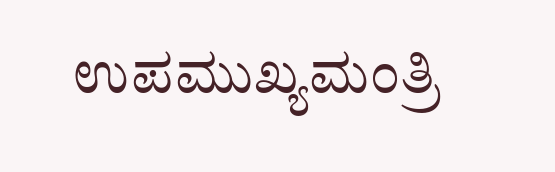ಉಪಮುಖ್ಯಮಂತ್ರಿ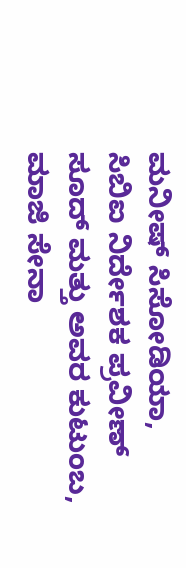ಮನೀಷ್‌ ಸಿಸೋಡಿಯಾ, ಸಿಬಿಐ ನಿರ್ದೇಶಕ ಪ್ರವೀಣ್ ಸೂದ್ ಮತ್ತು ಅವರ ಕುಟುಂಬ, ಮಾಜಿ ಸೇನಾ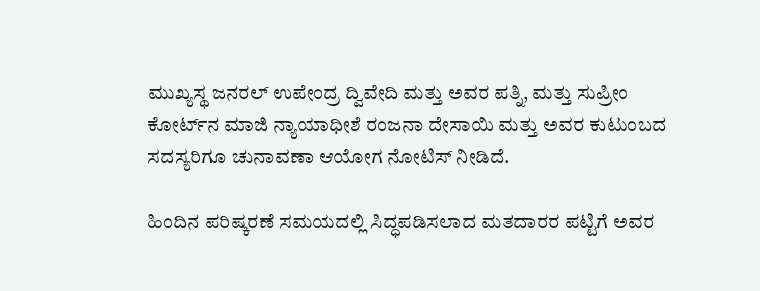ಮುಖ್ಯಸ್ಥ ಜನರಲ್ ಉಪೇಂದ್ರ ದ್ವಿವೇದಿ ಮತ್ತು ಅವರ ಪತ್ನಿ, ಮತ್ತು ಸುಪ್ರೀಂ ಕೋರ್ಟ್‌ನ ಮಾಜಿ ನ್ಯಾಯಾಧೀಶೆ ರಂಜನಾ ದೇಸಾಯಿ ಮತ್ತು ಅವರ ಕುಟುಂಬದ ಸದಸ್ಯರಿಗೂ ಚುನಾವಣಾ ಆಯೋಗ ನೋಟಿಸ್‌ ನೀಡಿದೆ.

ಹಿಂದಿನ ಪರಿಷ್ಕರಣೆ ಸಮಯದಲ್ಲಿ ಸಿದ್ಧಪಡಿಸಲಾದ ಮತದಾರರ ಪಟ್ಟಿಗೆ ಅವರ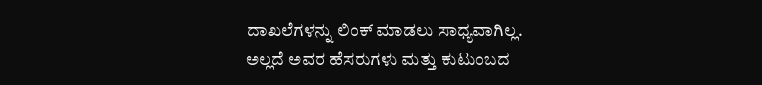ದಾಖಲೆಗಳನ್ನು ಲಿಂಕ್ ಮಾಡಲು ಸಾಧ್ಯವಾಗಿಲ್ಲ. ಅಲ್ಲದೆ ಅವರ ಹೆಸರುಗಳು ಮತ್ತು ಕುಟುಂಬದ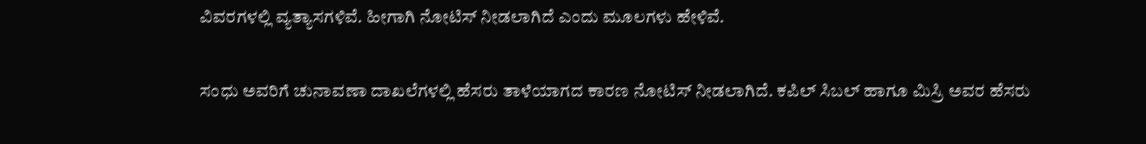ವಿವರಗಳಲ್ಲಿ ವ್ಯತ್ಯಾಸಗಳಿವೆ. ಹೀಗಾಗಿ ನೋಟಿಸ್‌ ನೀಡಲಾಗಿದೆ ಎಂದು ಮೂಲಗಳು ಹೇಳಿವೆ.

ಸಂಧು ಅವರಿಗೆ ಚುನಾವಣಾ ದಾಖಲೆಗಳಲ್ಲಿ ಹೆಸರು ತಾಳೆಯಾಗದ ಕಾರಣ ನೋಟಿಸ್‌ ನೀಡಲಾಗಿದೆ. ಕಪಿಲ್‌ ಸಿಬಲ್‌ ಹಾಗೂ ಮಿಸ್ರಿ ಅವರ ಹೆಸರು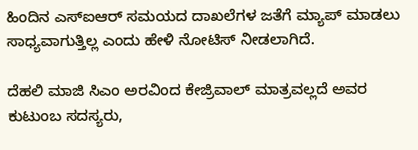ಹಿಂದಿನ ಎಸ್‌ಐಆರ್‌ ಸಮಯದ ದಾಖಲೆಗಳ ಜತೆಗೆ ಮ್ಯಾಪ್‌ ಮಾಡಲು ಸಾಧ್ಯವಾಗುತ್ತಿಲ್ಲ ಎಂದು ಹೇಳಿ ನೋಟಿಸ್‌ ನೀಡಲಾಗಿದೆ.

ದೆಹಲಿ ಮಾಜಿ ಸಿಎಂ ಅರವಿಂದ ಕೇಜ್ರಿವಾಲ್‌ ಮಾತ್ರವಲ್ಲದೆ ಅವರ ಕುಟುಂಬ ಸದಸ್ಯರು,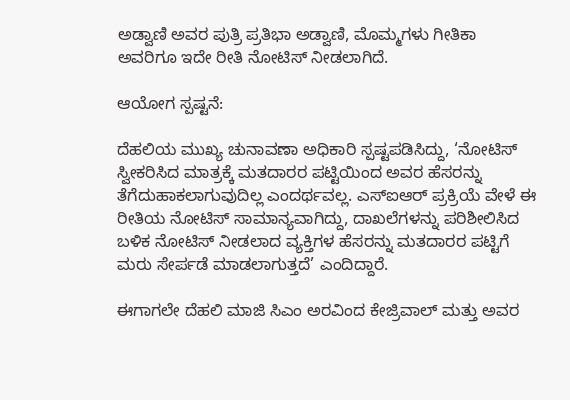ಅಡ್ವಾಣಿ ಅವರ ಪುತ್ರಿ ಪ್ರತಿಭಾ ಅಡ್ವಾಣಿ, ಮೊಮ್ಮಗಳು ಗೀತಿಕಾ ಅವರಿಗೂ ಇದೇ ರೀತಿ ನೋಟಿಸ್‌ ನೀಡಲಾಗಿದೆ.

ಆಯೋಗ ಸ್ಪಷ್ಟನೆ:

ದೆಹಲಿಯ ಮುಖ್ಯ ಚುನಾವಣಾ ಅಧಿಕಾರಿ ಸ್ಪಷ್ಟಪಡಿಸಿದ್ದು, ‘ನೋಟಿಸ್ ಸ್ವೀಕರಿಸಿದ ಮಾತ್ರಕ್ಕೆ ಮತದಾರರ ಪಟ್ಟಿಯಿಂದ ಅವರ ಹೆಸರನ್ನು ತೆಗೆದುಹಾಕಲಾಗುವುದಿಲ್ಲ ಎಂದರ್ಥವಲ್ಲ. ಎಸ್‌ಐಆರ್‌ ಪ್ರಕ್ರಿಯೆ ವೇಳೆ ಈ ರೀತಿಯ ನೋಟಿಸ್‌ ಸಾಮಾನ್ಯವಾಗಿದ್ದು, ದಾಖಲೆಗಳನ್ನು ಪರಿಶೀಲಿಸಿದ ಬಳಿಕ ನೋಟಿಸ್‌ ನೀಡಲಾದ ವ್ಯಕ್ತಿಗಳ ಹೆಸರನ್ನು ಮತದಾರರ ಪಟ್ಟಿಗೆ ಮರು ಸೇರ್ಪಡೆ ಮಾಡಲಾಗುತ್ತದೆ’ ಎಂದಿದ್ದಾರೆ.

ಈಗಾಗಲೇ ದೆಹಲಿ ಮಾಜಿ ಸಿಎಂ ಅರವಿಂದ ಕೇಜ್ರಿವಾಲ್‌ ಮತ್ತು ಅವರ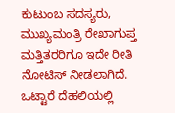ಕುಟುಂಬ ಸದಸ್ಯರು, ಮುಖ್ಯಮಂತ್ರಿ ರೇಖಾಗುಪ್ತ ಮತ್ತಿತರರಿಗೂ ಇದೇ ರೀತಿ ನೋಟಿಸ್‌ ನೀಡಲಾಗಿದೆ. ಒಟ್ಟಾರೆ ದೆಹಲಿಯಲ್ಲಿ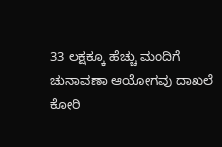33 ಲಕ್ಷಕ್ಕೂ ಹೆಚ್ಚು ಮಂದಿಗೆ ಚುನಾವಣಾ ಆಯೋಗವು ದಾಖಲೆ ಕೋರಿ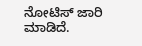ನೋಟಿಸ್‌ ಜಾರಿ ಮಾಡಿದೆ.